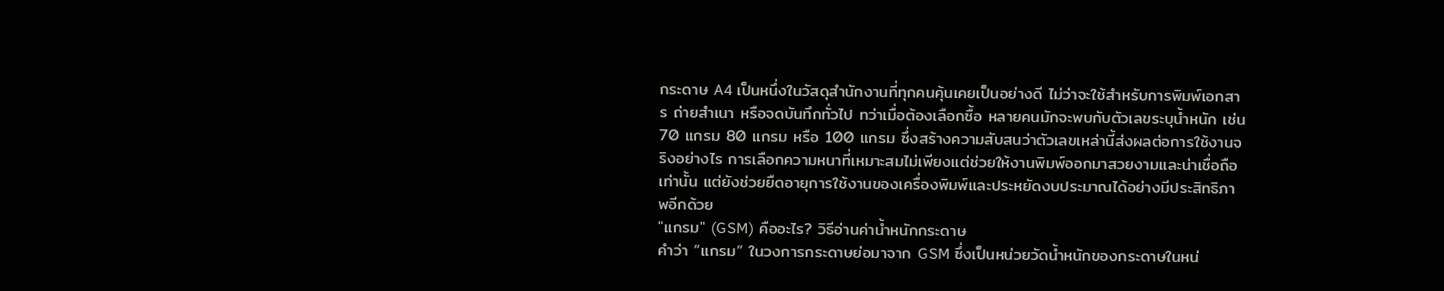กระดาษ A4 เป็นหนึ่งในวัสดุสำนักงานที่ทุกคนคุ้นเคยเป็นอย่างดี ไม่ว่าจะใช้สำหรับการพิมพ์เอกสาร ถ่ายสำเนา หรือจดบันทึกทั่วไป ทว่าเมื่อต้องเลือกซื้อ หลายคนมักจะพบกับตัวเลขระบุน้ำหนัก เช่น 70 แกรม 80 แกรม หรือ 100 แกรม ซึ่งสร้างความสับสนว่าตัวเลขเหล่านี้ส่งผลต่อการใช้งานจริงอย่างไร การเลือกความหนาที่เหมาะสมไม่เพียงแต่ช่วยให้งานพิมพ์ออกมาสวยงามและน่าเชื่อถือเท่านั้น แต่ยังช่วยยืดอายุการใช้งานของเครื่องพิมพ์และประหยัดงบประมาณได้อย่างมีประสิทธิภาพอีกด้วย
"แกรม" (GSM) คืออะไร? วิธีอ่านค่าน้ำหนักกระดาษ
คำว่า “แกรม” ในวงการกระดาษย่อมาจาก GSM ซึ่งเป็นหน่วยวัดน้ำหนักของกระดาษในหน่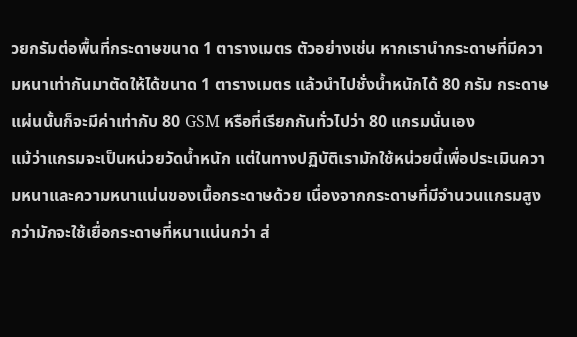วยกรัมต่อพื้นที่กระดาษขนาด 1 ตารางเมตร ตัวอย่างเช่น หากเรานำกระดาษที่มีความหนาเท่ากันมาตัดให้ได้ขนาด 1 ตารางเมตร แล้วนำไปชั่งน้ำหนักได้ 80 กรัม กระดาษแผ่นนั้นก็จะมีค่าเท่ากับ 80 GSM หรือที่เรียกกันทั่วไปว่า 80 แกรมนั่นเอง
แม้ว่าแกรมจะเป็นหน่วยวัดน้ำหนัก แต่ในทางปฏิบัติเรามักใช้หน่วยนี้เพื่อประเมินความหนาและความหนาแน่นของเนื้อกระดาษด้วย เนื่องจากกระดาษที่มีจำนวนแกรมสูงกว่ามักจะใช้เยื่อกระดาษที่หนาแน่นกว่า ส่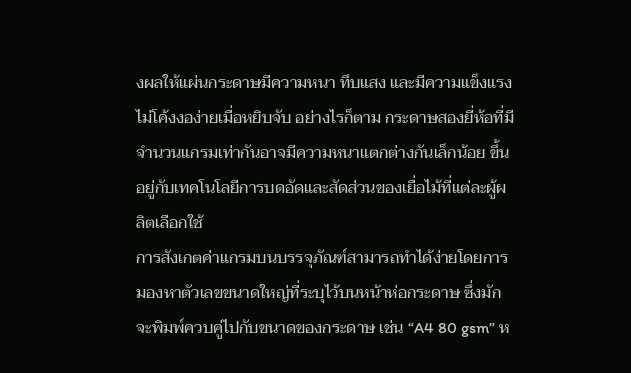งผลให้แผ่นกระดาษมีความหนา ทึบแสง และมีความแข็งแรงไม่โค้งงอง่ายเมื่อหยิบจับ อย่างไรก็ตาม กระดาษสองยี่ห้อที่มีจำนวนแกรมเท่ากันอาจมีความหนาแตกต่างกันเล็กน้อย ขึ้นอยู่กับเทคโนโลยีการบดอัดและสัดส่วนของเยื่อไม้ที่แต่ละผู้ผลิตเลือกใช้
การสังเกตค่าแกรมบนบรรจุภัณฑ์สามารถทำได้ง่ายโดยการมองหาตัวเลขขนาดใหญ่ที่ระบุไว้บนหน้าห่อกระดาษ ซึ่งมักจะพิมพ์ควบคู่ไปกับขนาดของกระดาษ เช่น “A4 80 gsm” ห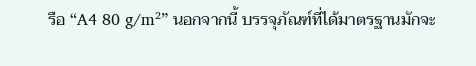รือ “A4 80 g/m²” นอกจากนี้ บรรจุภัณฑ์ที่ได้มาตรฐานมักจะ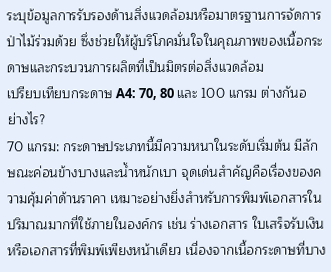ระบุข้อมูลการรับรองด้านสิ่งแวดล้อมหรือมาตรฐานการจัดการป่าไม้ร่วมด้วย ซึ่งช่วยให้ผู้บริโภคมั่นใจในคุณภาพของเนื้อกระดาษและกระบวนการผลิตที่เป็นมิตรต่อสิ่งแวดล้อม
เปรียบเทียบกระดาษ A4: 70, 80 และ 100 แกรม ต่างกันอย่างไร?
70 แกรม: กระดาษประเภทนี้มีความหนาในระดับเริ่มต้น มีลักษณะค่อนข้างบางและน้ำหนักเบา จุดเด่นสำคัญคือเรื่องของความคุ้มค่าด้านราคา เหมาะอย่างยิ่งสำหรับการพิมพ์เอกสารในปริมาณมากที่ใช้ภายในองค์กร เช่น ร่างเอกสาร ใบเสร็จรับเงิน หรือเอกสารที่พิมพ์เพียงหน้าเดียว เนื่องจากเนื้อกระดาษที่บาง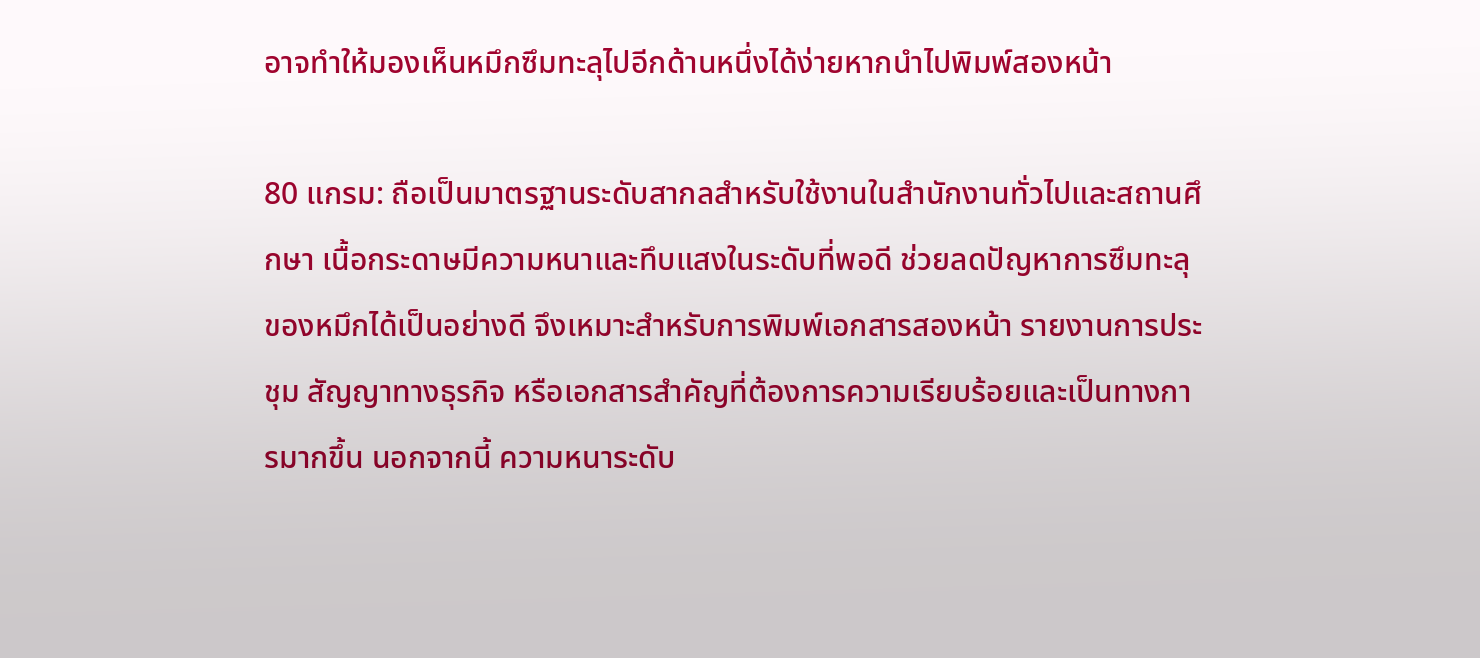อาจทำให้มองเห็นหมึกซึมทะลุไปอีกด้านหนึ่งได้ง่ายหากนำไปพิมพ์สองหน้า

80 แกรม: ถือเป็นมาตรฐานระดับสากลสำหรับใช้งานในสำนักงานทั่วไปและสถานศึกษา เนื้อกระดาษมีความหนาและทึบแสงในระดับที่พอดี ช่วยลดปัญหาการซึมทะลุของหมึกได้เป็นอย่างดี จึงเหมาะสำหรับการพิมพ์เอกสารสองหน้า รายงานการประชุม สัญญาทางธุรกิจ หรือเอกสารสำคัญที่ต้องการความเรียบร้อยและเป็นทางการมากขึ้น นอกจากนี้ ความหนาระดับ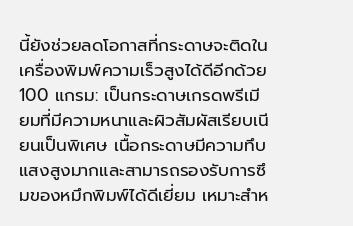นี้ยังช่วยลดโอกาสที่กระดาษจะติดในเครื่องพิมพ์ความเร็วสูงได้ดีอีกด้วย
100 แกรม: เป็นกระดาษเกรดพรีเมียมที่มีความหนาและผิวสัมผัสเรียบเนียนเป็นพิเศษ เนื้อกระดาษมีความทึบแสงสูงมากและสามารถรองรับการซึมของหมึกพิมพ์ได้ดีเยี่ยม เหมาะสำห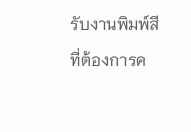รับงานพิมพ์สีที่ต้องการค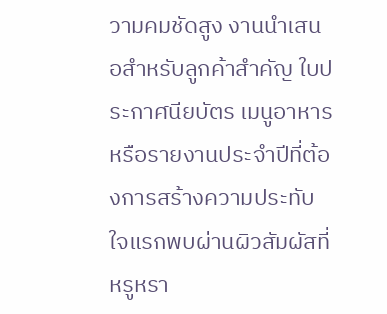วามคมชัดสูง งานนำเสนอสำหรับลูกค้าสำคัญ ใบประกาศนียบัตร เมนูอาหาร หรือรายงานประจำปีที่ต้องการสร้างความประทับใจแรกพบผ่านผิวสัมผัสที่หรูหรา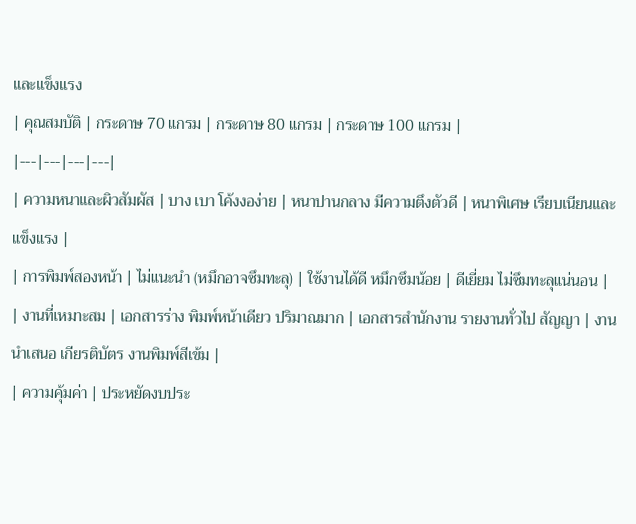และแข็งแรง
| คุณสมบัติ | กระดาษ 70 แกรม | กระดาษ 80 แกรม | กระดาษ 100 แกรม |
|---|---|---|---|
| ความหนาและผิวสัมผัส | บาง เบา โค้งงอง่าย | หนาปานกลาง มีความตึงตัวดี | หนาพิเศษ เรียบเนียนและแข็งแรง |
| การพิมพ์สองหน้า | ไม่แนะนำ (หมึกอาจซึมทะลุ) | ใช้งานได้ดี หมึกซึมน้อย | ดีเยี่ยม ไม่ซึมทะลุแน่นอน |
| งานที่เหมาะสม | เอกสารร่าง พิมพ์หน้าเดียว ปริมาณมาก | เอกสารสำนักงาน รายงานทั่วไป สัญญา | งานนำเสนอ เกียรติบัตร งานพิมพ์สีเข้ม |
| ความคุ้มค่า | ประหยัดงบประ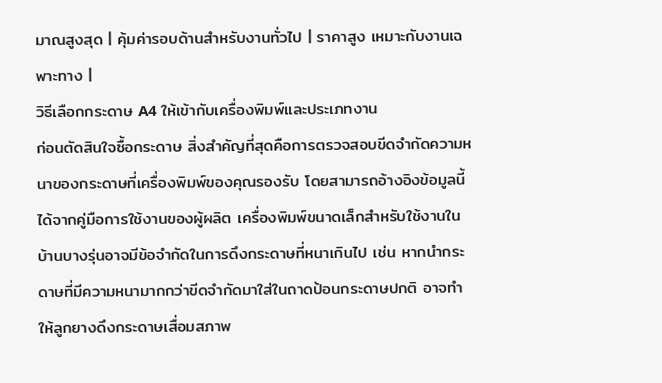มาณสูงสุด | คุ้มค่ารอบด้านสำหรับงานทั่วไป | ราคาสูง เหมาะกับงานเฉพาะทาง |
วิธีเลือกกระดาษ A4 ให้เข้ากับเครื่องพิมพ์และประเภทงาน
ก่อนตัดสินใจซื้อกระดาษ สิ่งสำคัญที่สุดคือการตรวจสอบขีดจำกัดความหนาของกระดาษที่เครื่องพิมพ์ของคุณรองรับ โดยสามารถอ้างอิงข้อมูลนี้ได้จากคู่มือการใช้งานของผู้ผลิต เครื่องพิมพ์ขนาดเล็กสำหรับใช้งานในบ้านบางรุ่นอาจมีข้อจำกัดในการดึงกระดาษที่หนาเกินไป เช่น หากนำกระดาษที่มีความหนามากกว่าขีดจำกัดมาใส่ในถาดป้อนกระดาษปกติ อาจทำให้ลูกยางดึงกระดาษเสื่อมสภาพ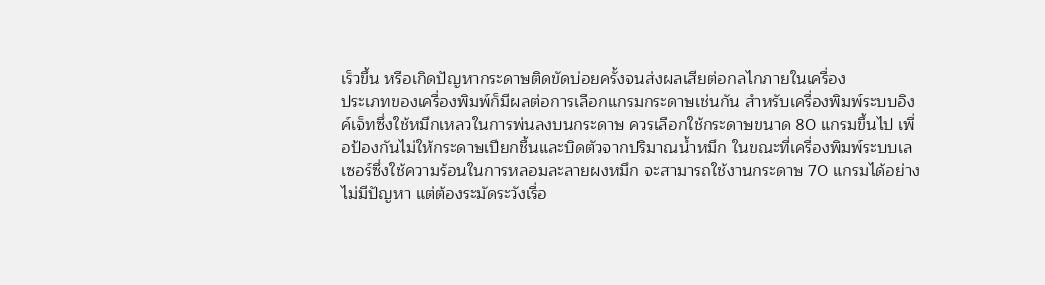เร็วขึ้น หรือเกิดปัญหากระดาษติดขัดบ่อยครั้งจนส่งผลเสียต่อกลไกภายในเครื่อง
ประเภทของเครื่องพิมพ์ก็มีผลต่อการเลือกแกรมกระดาษเช่นกัน สำหรับเครื่องพิมพ์ระบบอิงค์เจ็ทซึ่งใช้หมึกเหลวในการพ่นลงบนกระดาษ ควรเลือกใช้กระดาษขนาด 80 แกรมขึ้นไป เพื่อป้องกันไม่ให้กระดาษเปียกชื้นและบิดตัวจากปริมาณน้ำหมึก ในขณะที่เครื่องพิมพ์ระบบเลเซอร์ซึ่งใช้ความร้อนในการหลอมละลายผงหมึก จะสามารถใช้งานกระดาษ 70 แกรมได้อย่างไม่มีปัญหา แต่ต้องระมัดระวังเรื่อ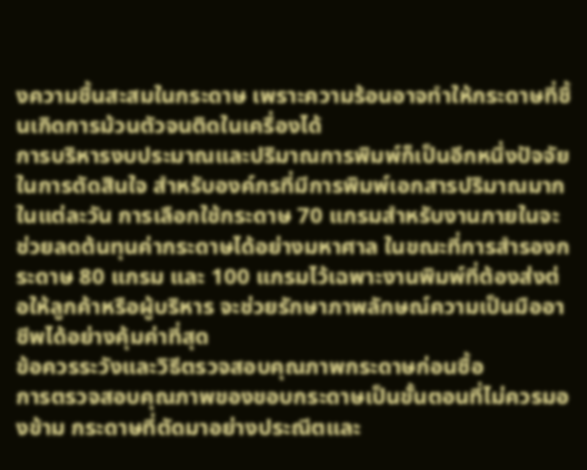งความชื้นสะสมในกระดาษ เพราะความร้อนอาจทำให้กระดาษที่ชื้นเกิดการม้วนตัวจนติดในเครื่องได้
การบริหารงบประมาณและปริมาณการพิมพ์ก็เป็นอีกหนึ่งปัจจัยในการตัดสินใจ สำหรับองค์กรที่มีการพิมพ์เอกสารปริมาณมากในแต่ละวัน การเลือกใช้กระดาษ 70 แกรมสำหรับงานภายในจะช่วยลดต้นทุนค่ากระดาษได้อย่างมหาศาล ในขณะที่การสำรองกระดาษ 80 แกรม และ 100 แกรมไว้เฉพาะงานพิมพ์ที่ต้องส่งต่อให้ลูกค้าหรือผู้บริหาร จะช่วยรักษาภาพลักษณ์ความเป็นมืออาชีพได้อย่างคุ้มค่าที่สุด
ข้อควรระวังและวิธีตรวจสอบคุณภาพกระดาษก่อนซื้อ
การตรวจสอบคุณภาพของขอบกระดาษเป็นขั้นตอนที่ไม่ควรมองข้าม กระดาษที่ตัดมาอย่างประณีตและ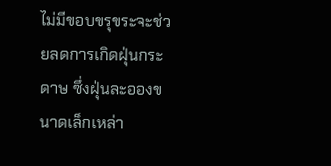ไม่มีขอบขรุขระจะช่วยลดการเกิดฝุ่นกระดาษ ซึ่งฝุ่นละอองขนาดเล็กเหล่า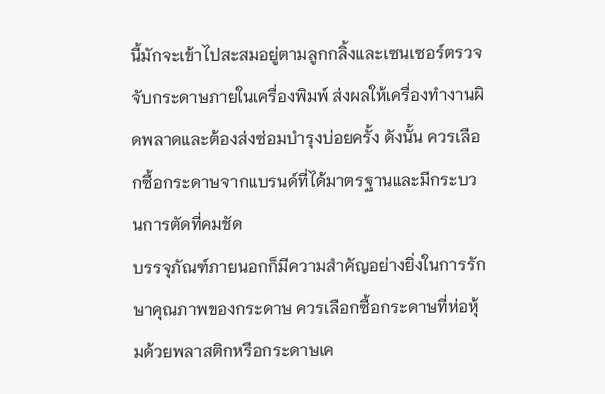นี้มักจะเข้าไปสะสมอยู่ตามลูกกลิ้งและเซนเซอร์ตรวจจับกระดาษภายในเครื่องพิมพ์ ส่งผลให้เครื่องทำงานผิดพลาดและต้องส่งซ่อมบำรุงบ่อยครั้ง ดังนั้น ควรเลือกซื้อกระดาษจากแบรนด์ที่ได้มาตรฐานและมีกระบวนการตัดที่คมชัด
บรรจุภัณฑ์ภายนอกก็มีความสำคัญอย่างยิ่งในการรักษาคุณภาพของกระดาษ ควรเลือกซื้อกระดาษที่ห่อหุ้มด้วยพลาสติกหรือกระดาษเค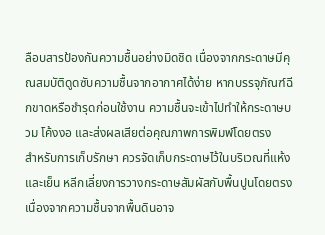ลือบสารป้องกันความชื้นอย่างมิดชิด เนื่องจากกระดาษมีคุณสมบัติดูดซับความชื้นจากอากาศได้ง่าย หากบรรจุภัณฑ์ฉีกขาดหรือชำรุดก่อนใช้งาน ความชื้นจะเข้าไปทำให้กระดาษบวม โค้งงอ และส่งผลเสียต่อคุณภาพการพิมพ์โดยตรง
สำหรับการเก็บรักษา ควรจัดเก็บกระดาษไว้ในบริเวณที่แห้งและเย็น หลีกเลี่ยงการวางกระดาษสัมผัสกับพื้นปูนโดยตรงเนื่องจากความชื้นจากพื้นดินอาจ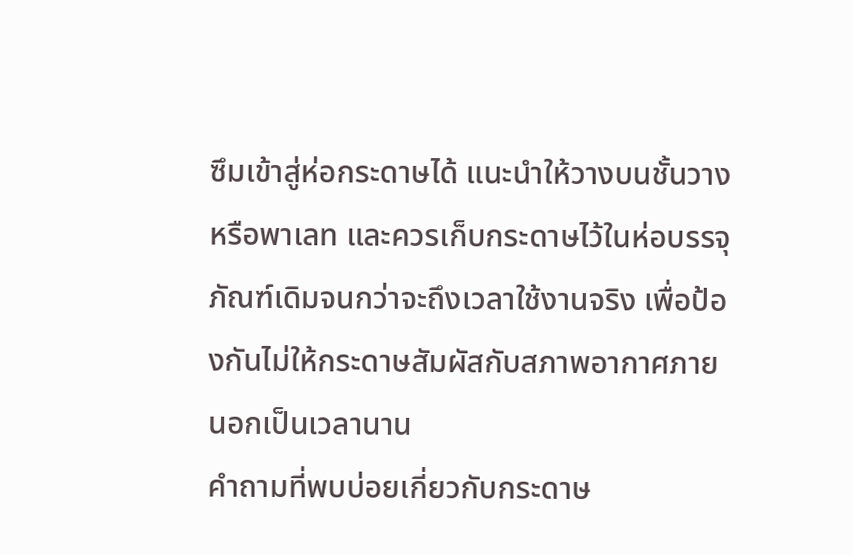ซึมเข้าสู่ห่อกระดาษได้ แนะนำให้วางบนชั้นวางหรือพาเลท และควรเก็บกระดาษไว้ในห่อบรรจุภัณฑ์เดิมจนกว่าจะถึงเวลาใช้งานจริง เพื่อป้องกันไม่ให้กระดาษสัมผัสกับสภาพอากาศภายนอกเป็นเวลานาน
คำถามที่พบบ่อยเกี่ยวกับกระดาษ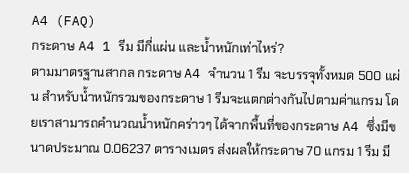A4 (FAQ)
กระดาษ A4 1 รีม มีกี่แผ่น และน้ำหนักเท่าไหร่?
ตามมาตรฐานสากล กระดาษ A4 จำนวน 1 รีม จะบรรจุทั้งหมด 500 แผ่น สำหรับน้ำหนักรวมของกระดาษ 1 รีมจะแตกต่างกันไปตามค่าแกรม โดยเราสามารถคำนวณน้ำหนักคร่าวๆ ได้จากพื้นที่ของกระดาษ A4 ซึ่งมีขนาดประมาณ 0.06237 ตารางเมตร ส่งผลให้กระดาษ 70 แกรม 1 รีม มี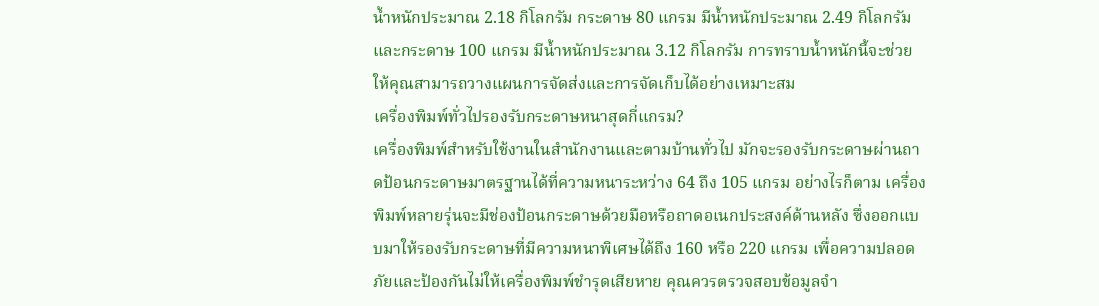น้ำหนักประมาณ 2.18 กิโลกรัม กระดาษ 80 แกรม มีน้ำหนักประมาณ 2.49 กิโลกรัม และกระดาษ 100 แกรม มีน้ำหนักประมาณ 3.12 กิโลกรัม การทราบน้ำหนักนี้จะช่วยให้คุณสามารถวางแผนการจัดส่งและการจัดเก็บได้อย่างเหมาะสม
เครื่องพิมพ์ทั่วไปรองรับกระดาษหนาสุดกี่แกรม?
เครื่องพิมพ์สำหรับใช้งานในสำนักงานและตามบ้านทั่วไป มักจะรองรับกระดาษผ่านถาดป้อนกระดาษมาตรฐานได้ที่ความหนาระหว่าง 64 ถึง 105 แกรม อย่างไรก็ตาม เครื่องพิมพ์หลายรุ่นจะมีช่องป้อนกระดาษด้วยมือหรือถาดอเนกประสงค์ด้านหลัง ซึ่งออกแบบมาให้รองรับกระดาษที่มีความหนาพิเศษได้ถึง 160 หรือ 220 แกรม เพื่อความปลอดภัยและป้องกันไม่ให้เครื่องพิมพ์ชำรุดเสียหาย คุณควรตรวจสอบข้อมูลจำ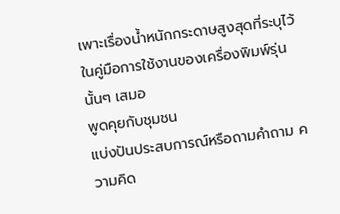เพาะเรื่องน้ำหนักกระดาษสูงสุดที่ระบุไว้ในคู่มือการใช้งานของเครื่องพิมพ์รุ่นนั้นๆ เสมอ
พูดคุยกับชุมชน
แบ่งปันประสบการณ์หรือถามคำถาม ความคิด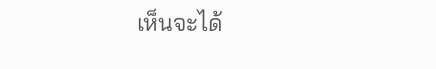เห็นจะได้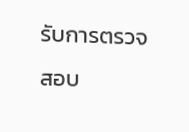รับการตรวจสอบ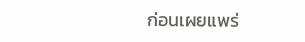ก่อนเผยแพร่